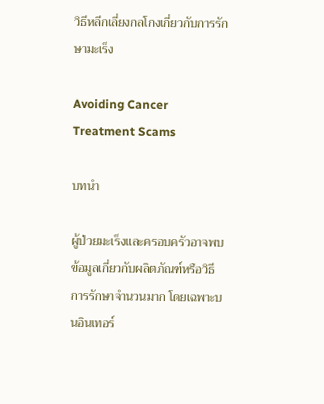วิธีหลีกเลี่ยงกลโกงเกี่ยวกับการรักษามะเร็ง

Avoiding Cancer Treatment Scams

บทนำ

ผู้ป่วยมะเร็งและครอบครัวอาจพบข้อมูลเกี่ยวกับผลิตภัณฑ์หรือวิธีการรักษาจำนวนมาก โดยเฉพาะบนอินเทอร์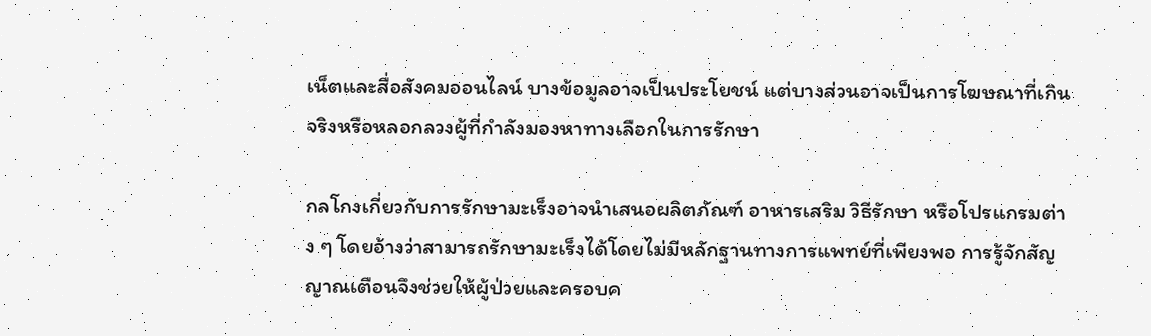เน็ตและสื่อสังคมออนไลน์ บางข้อมูลอาจเป็นประโยชน์ แต่บางส่วนอาจเป็นการโฆษณาที่เกินจริงหรือหลอกลวงผู้ที่กำลังมองหาทางเลือกในการรักษา

กลโกงเกี่ยวกับการรักษามะเร็งอาจนำเสนอผลิตภัณฑ์ อาหารเสริม วิธีรักษา หรือโปรแกรมต่าง ๆ โดยอ้างว่าสามารถรักษามะเร็งได้โดยไม่มีหลักฐานทางการแพทย์ที่เพียงพอ การรู้จักสัญญาณเตือนจึงช่วยให้ผู้ป่วยและครอบค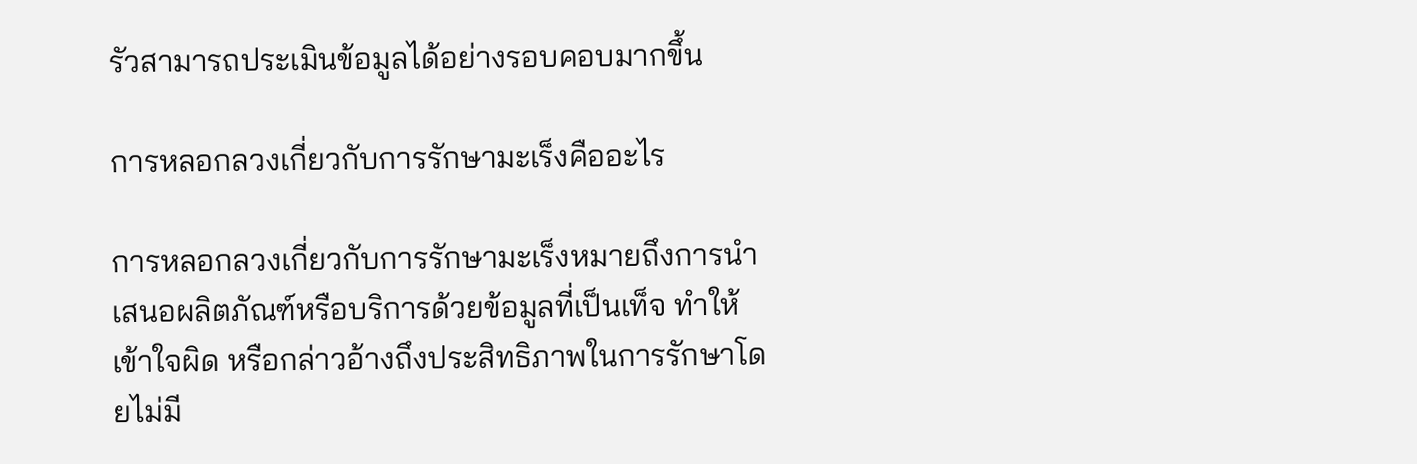รัวสามารถประเมินข้อมูลได้อย่างรอบคอบมากขึ้น

การหลอกลวงเกี่ยวกับการรักษามะเร็งคืออะไร

การหลอกลวงเกี่ยวกับการรักษามะเร็งหมายถึงการนำเสนอผลิตภัณฑ์หรือบริการด้วยข้อมูลที่เป็นเท็จ ทำให้เข้าใจผิด หรือกล่าวอ้างถึงประสิทธิภาพในการรักษาโดยไม่มี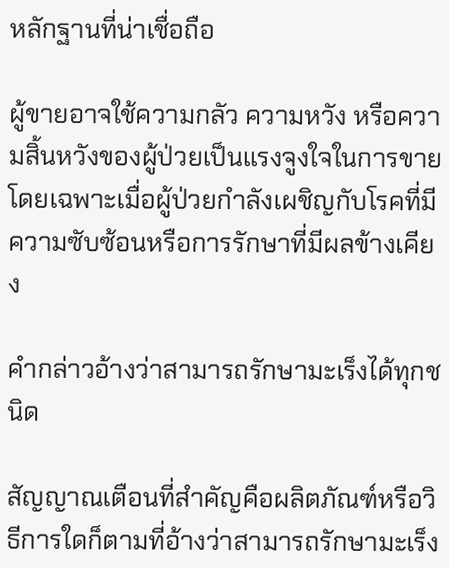หลักฐานที่น่าเชื่อถือ

ผู้ขายอาจใช้ความกลัว ความหวัง หรือความสิ้นหวังของผู้ป่วยเป็นแรงจูงใจในการขาย โดยเฉพาะเมื่อผู้ป่วยกำลังเผชิญกับโรคที่มีความซับซ้อนหรือการรักษาที่มีผลข้างเคียง

คำกล่าวอ้างว่าสามารถรักษามะเร็งได้ทุกชนิด

สัญญาณเตือนที่สำคัญคือผลิตภัณฑ์หรือวิธีการใดก็ตามที่อ้างว่าสามารถรักษามะเร็ง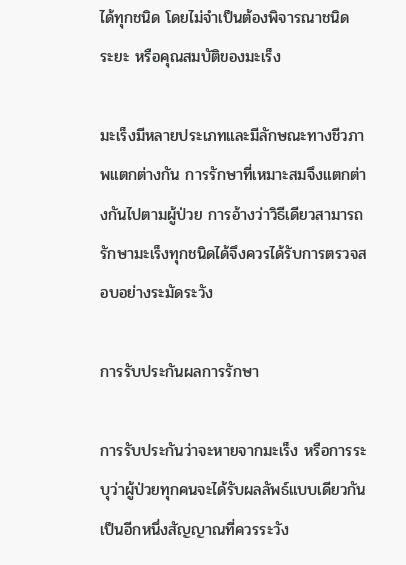ได้ทุกชนิด โดยไม่จำเป็นต้องพิจารณาชนิด ระยะ หรือคุณสมบัติของมะเร็ง

มะเร็งมีหลายประเภทและมีลักษณะทางชีวภาพแตกต่างกัน การรักษาที่เหมาะสมจึงแตกต่างกันไปตามผู้ป่วย การอ้างว่าวิธีเดียวสามารถรักษามะเร็งทุกชนิดได้จึงควรได้รับการตรวจสอบอย่างระมัดระวัง

การรับประกันผลการรักษา

การรับประกันว่าจะหายจากมะเร็ง หรือการระบุว่าผู้ป่วยทุกคนจะได้รับผลลัพธ์แบบเดียวกัน เป็นอีกหนึ่งสัญญาณที่ควรระวัง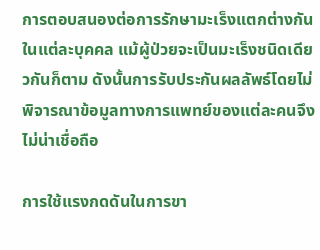การตอบสนองต่อการรักษามะเร็งแตกต่างกันในแต่ละบุคคล แม้ผู้ป่วยจะเป็นมะเร็งชนิดเดียวกันก็ตาม ดังนั้นการรับประกันผลลัพธ์โดยไม่พิจารณาข้อมูลทางการแพทย์ของแต่ละคนจึงไม่น่าเชื่อถือ

การใช้แรงกดดันในการขา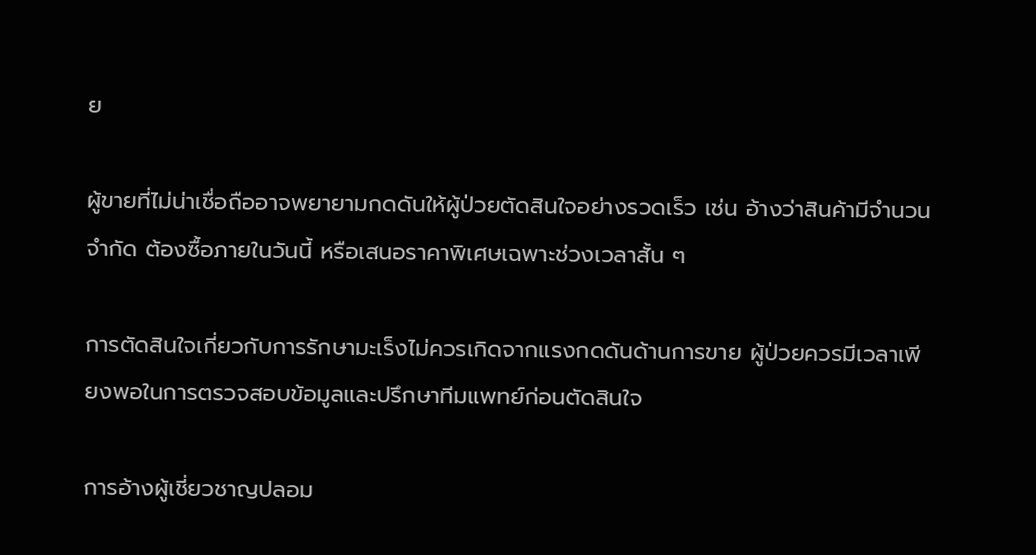ย

ผู้ขายที่ไม่น่าเชื่อถืออาจพยายามกดดันให้ผู้ป่วยตัดสินใจอย่างรวดเร็ว เช่น อ้างว่าสินค้ามีจำนวนจำกัด ต้องซื้อภายในวันนี้ หรือเสนอราคาพิเศษเฉพาะช่วงเวลาสั้น ๆ

การตัดสินใจเกี่ยวกับการรักษามะเร็งไม่ควรเกิดจากแรงกดดันด้านการขาย ผู้ป่วยควรมีเวลาเพียงพอในการตรวจสอบข้อมูลและปรึกษาทีมแพทย์ก่อนตัดสินใจ

การอ้างผู้เชี่ยวชาญปลอม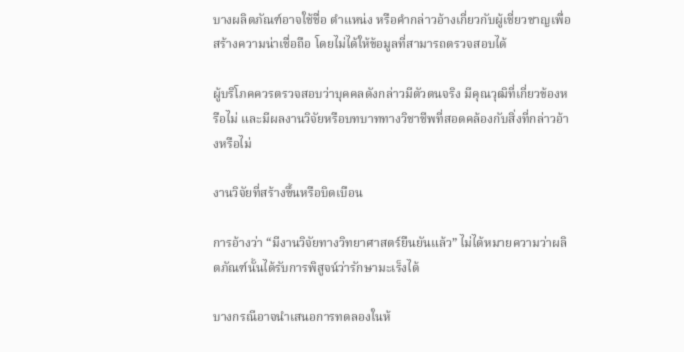บางผลิตภัณฑ์อาจใช้ชื่อ ตำแหน่ง หรือคำกล่าวอ้างเกี่ยวกับผู้เชี่ยวชาญเพื่อสร้างความน่าเชื่อถือ โดยไม่ได้ให้ข้อมูลที่สามารถตรวจสอบได้

ผู้บริโภคควรตรวจสอบว่าบุคคลดังกล่าวมีตัวตนจริง มีคุณวุฒิที่เกี่ยวข้องหรือไม่ และมีผลงานวิจัยหรือบทบาททางวิชาชีพที่สอดคล้องกับสิ่งที่กล่าวอ้างหรือไม่

งานวิจัยที่สร้างขึ้นหรือบิดเบือน

การอ้างว่า “มีงานวิจัยทางวิทยาศาสตร์ยืนยันแล้ว” ไม่ได้หมายความว่าผลิตภัณฑ์นั้นได้รับการพิสูจน์ว่ารักษามะเร็งได้

บางกรณีอาจนำเสนอการทดลองในห้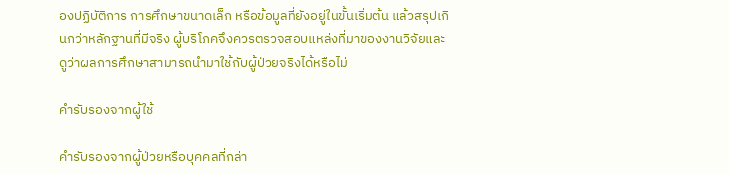องปฏิบัติการ การศึกษาขนาดเล็ก หรือข้อมูลที่ยังอยู่ในขั้นเริ่มต้น แล้วสรุปเกินกว่าหลักฐานที่มีจริง ผู้บริโภคจึงควรตรวจสอบแหล่งที่มาของงานวิจัยและดูว่าผลการศึกษาสามารถนำมาใช้กับผู้ป่วยจริงได้หรือไม่

คำรับรองจากผู้ใช้

คำรับรองจากผู้ป่วยหรือบุคคลที่กล่า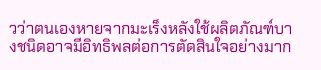วว่าตนเองหายจากมะเร็งหลังใช้ผลิตภัณฑ์บางชนิดอาจมีอิทธิพลต่อการตัดสินใจอย่างมาก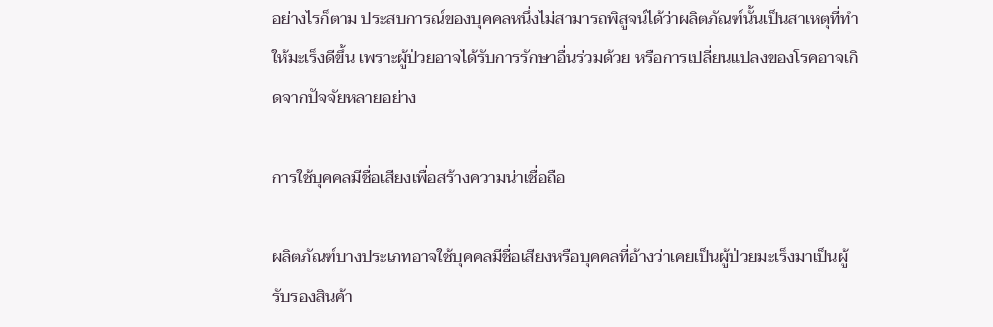อย่างไรก็ตาม ประสบการณ์ของบุคคลหนึ่งไม่สามารถพิสูจน์ได้ว่าผลิตภัณฑ์นั้นเป็นสาเหตุที่ทำให้มะเร็งดีขึ้น เพราะผู้ป่วยอาจได้รับการรักษาอื่นร่วมด้วย หรือการเปลี่ยนแปลงของโรคอาจเกิดจากปัจจัยหลายอย่าง

การใช้บุคคลมีชื่อเสียงเพื่อสร้างความน่าเชื่อถือ

ผลิตภัณฑ์บางประเภทอาจใช้บุคคลมีชื่อเสียงหรือบุคคลที่อ้างว่าเคยเป็นผู้ป่วยมะเร็งมาเป็นผู้รับรองสินค้า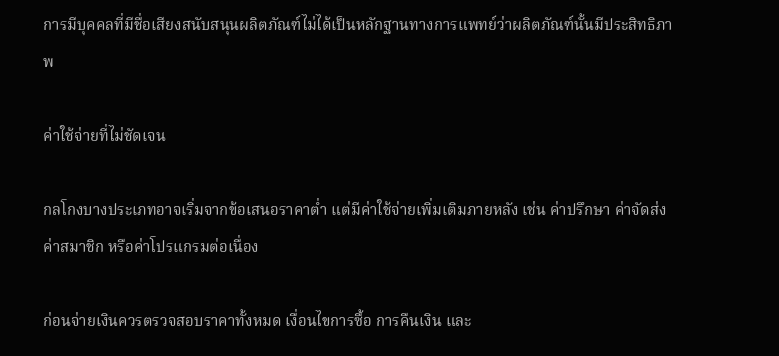การมีบุคคลที่มีชื่อเสียงสนับสนุนผลิตภัณฑ์ไม่ได้เป็นหลักฐานทางการแพทย์ว่าผลิตภัณฑ์นั้นมีประสิทธิภาพ

ค่าใช้จ่ายที่ไม่ชัดเจน

กลโกงบางประเภทอาจเริ่มจากข้อเสนอราคาต่ำ แต่มีค่าใช้จ่ายเพิ่มเติมภายหลัง เช่น ค่าปรึกษา ค่าจัดส่ง ค่าสมาชิก หรือค่าโปรแกรมต่อเนื่อง

ก่อนจ่ายเงินควรตรวจสอบราคาทั้งหมด เงื่อนไขการซื้อ การคืนเงิน และ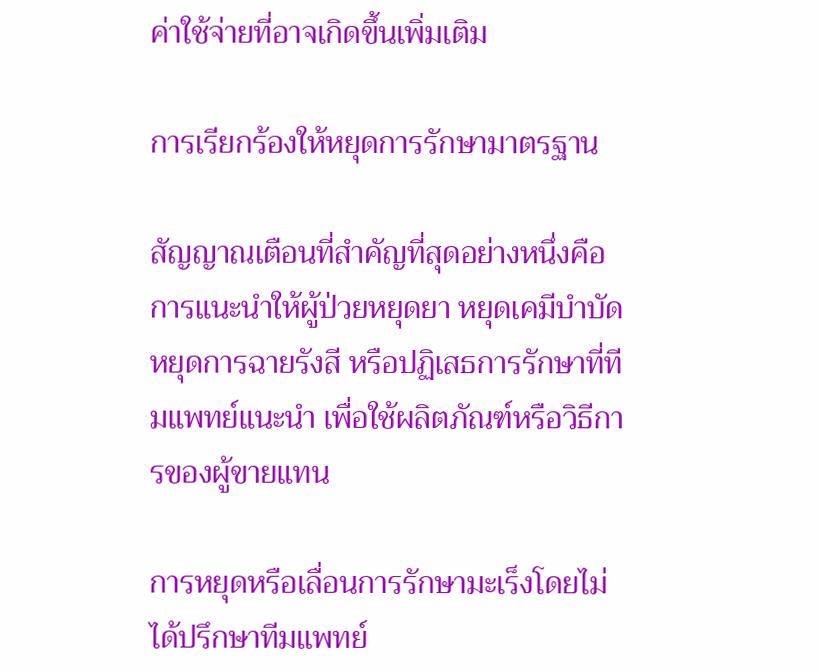ค่าใช้จ่ายที่อาจเกิดขึ้นเพิ่มเติม

การเรียกร้องให้หยุดการรักษามาตรฐาน

สัญญาณเตือนที่สำคัญที่สุดอย่างหนึ่งคือการแนะนำให้ผู้ป่วยหยุดยา หยุดเคมีบำบัด หยุดการฉายรังสี หรือปฏิเสธการรักษาที่ทีมแพทย์แนะนำ เพื่อใช้ผลิตภัณฑ์หรือวิธีการของผู้ขายแทน

การหยุดหรือเลื่อนการรักษามะเร็งโดยไม่ได้ปรึกษาทีมแพทย์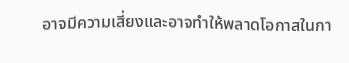อาจมีความเสี่ยงและอาจทำให้พลาดโอกาสในกา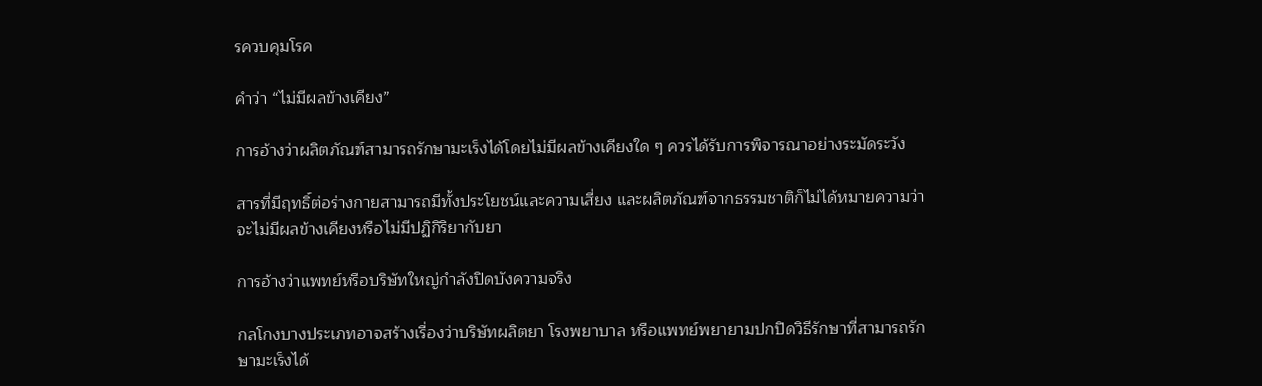รควบคุมโรค

คำว่า “ไม่มีผลข้างเคียง”

การอ้างว่าผลิตภัณฑ์สามารถรักษามะเร็งได้โดยไม่มีผลข้างเคียงใด ๆ ควรได้รับการพิจารณาอย่างระมัดระวัง

สารที่มีฤทธิ์ต่อร่างกายสามารถมีทั้งประโยชน์และความเสี่ยง และผลิตภัณฑ์จากธรรมชาติก็ไม่ได้หมายความว่าจะไม่มีผลข้างเคียงหรือไม่มีปฏิกิริยากับยา

การอ้างว่าแพทย์หรือบริษัทใหญ่กำลังปิดบังความจริง

กลโกงบางประเภทอาจสร้างเรื่องว่าบริษัทผลิตยา โรงพยาบาล หรือแพทย์พยายามปกปิดวิธีรักษาที่สามารถรักษามะเร็งได้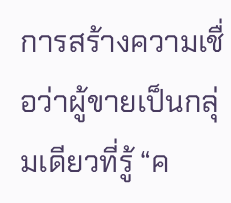การสร้างความเชื่อว่าผู้ขายเป็นกลุ่มเดียวที่รู้ “ค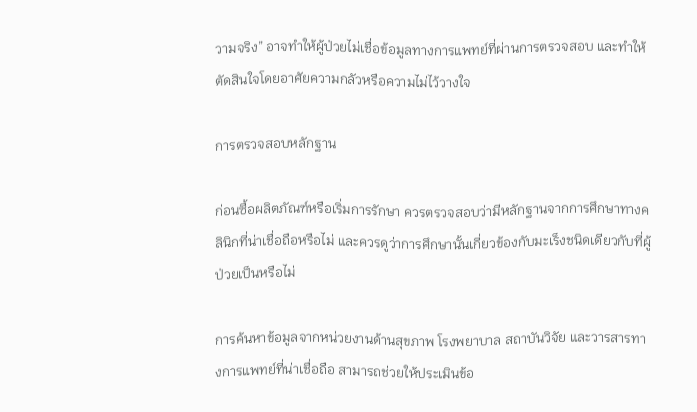วามจริง” อาจทำให้ผู้ป่วยไม่เชื่อข้อมูลทางการแพทย์ที่ผ่านการตรวจสอบ และทำให้ตัดสินใจโดยอาศัยความกลัวหรือความไม่ไว้วางใจ

การตรวจสอบหลักฐาน

ก่อนซื้อผลิตภัณฑ์หรือเริ่มการรักษา ควรตรวจสอบว่ามีหลักฐานจากการศึกษาทางคลินิกที่น่าเชื่อถือหรือไม่ และควรดูว่าการศึกษานั้นเกี่ยวข้องกับมะเร็งชนิดเดียวกับที่ผู้ป่วยเป็นหรือไม่

การค้นหาข้อมูลจากหน่วยงานด้านสุขภาพ โรงพยาบาล สถาบันวิจัย และวารสารทางการแพทย์ที่น่าเชื่อถือ สามารถช่วยให้ประเมินข้อ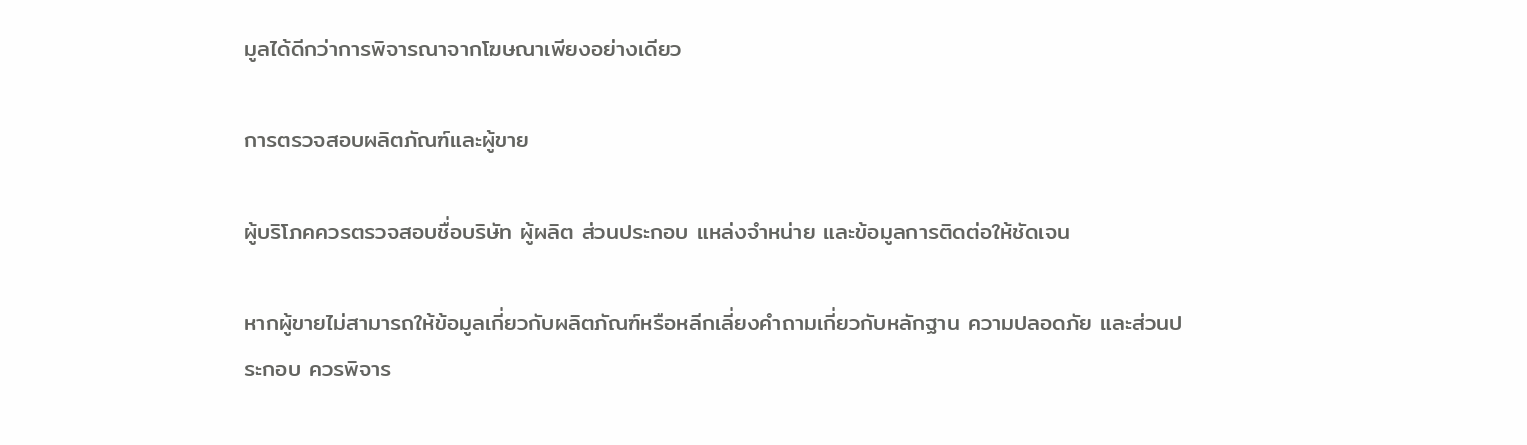มูลได้ดีกว่าการพิจารณาจากโฆษณาเพียงอย่างเดียว

การตรวจสอบผลิตภัณฑ์และผู้ขาย

ผู้บริโภคควรตรวจสอบชื่อบริษัท ผู้ผลิต ส่วนประกอบ แหล่งจำหน่าย และข้อมูลการติดต่อให้ชัดเจน

หากผู้ขายไม่สามารถให้ข้อมูลเกี่ยวกับผลิตภัณฑ์หรือหลีกเลี่ยงคำถามเกี่ยวกับหลักฐาน ความปลอดภัย และส่วนประกอบ ควรพิจาร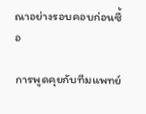ณาอย่างรอบคอบก่อนซื้อ

การพูดคุยกับทีมแพทย์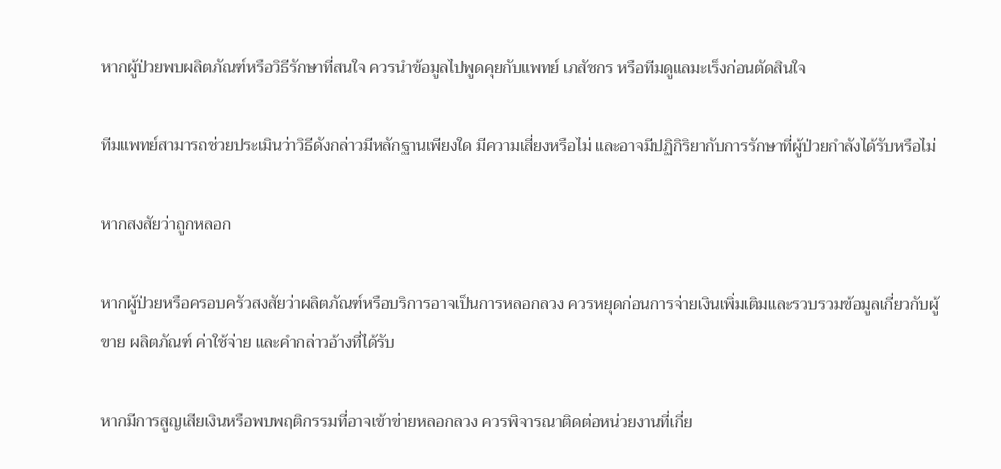หากผู้ป่วยพบผลิตภัณฑ์หรือวิธีรักษาที่สนใจ ควรนำข้อมูลไปพูดคุยกับแพทย์ เภสัชกร หรือทีมดูแลมะเร็งก่อนตัดสินใจ

ทีมแพทย์สามารถช่วยประเมินว่าวิธีดังกล่าวมีหลักฐานเพียงใด มีความเสี่ยงหรือไม่ และอาจมีปฏิกิริยากับการรักษาที่ผู้ป่วยกำลังได้รับหรือไม่

หากสงสัยว่าถูกหลอก

หากผู้ป่วยหรือครอบครัวสงสัยว่าผลิตภัณฑ์หรือบริการอาจเป็นการหลอกลวง ควรหยุดก่อนการจ่ายเงินเพิ่มเติมและรวบรวมข้อมูลเกี่ยวกับผู้ขาย ผลิตภัณฑ์ ค่าใช้จ่าย และคำกล่าวอ้างที่ได้รับ

หากมีการสูญเสียเงินหรือพบพฤติกรรมที่อาจเข้าข่ายหลอกลวง ควรพิจารณาติดต่อหน่วยงานที่เกี่ย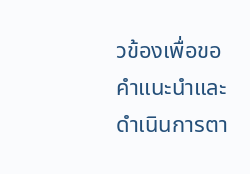วข้องเพื่อขอคำแนะนำและดำเนินการตา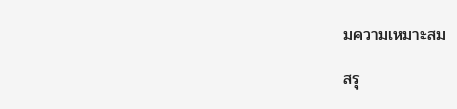มความเหมาะสม

สรุ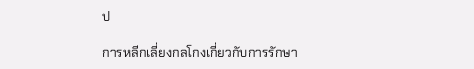ป

การหลีกเลี่ยงกลโกงเกี่ยวกับการรักษา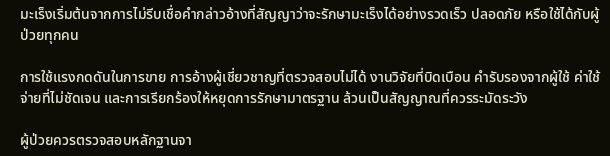มะเร็งเริ่มต้นจากการไม่รีบเชื่อคำกล่าวอ้างที่สัญญาว่าจะรักษามะเร็งได้อย่างรวดเร็ว ปลอดภัย หรือใช้ได้กับผู้ป่วยทุกคน

การใช้แรงกดดันในการขาย การอ้างผู้เชี่ยวชาญที่ตรวจสอบไม่ได้ งานวิจัยที่บิดเบือน คำรับรองจากผู้ใช้ ค่าใช้จ่ายที่ไม่ชัดเจน และการเรียกร้องให้หยุดการรักษามาตรฐาน ล้วนเป็นสัญญาณที่ควรระมัดระวัง

ผู้ป่วยควรตรวจสอบหลักฐานจา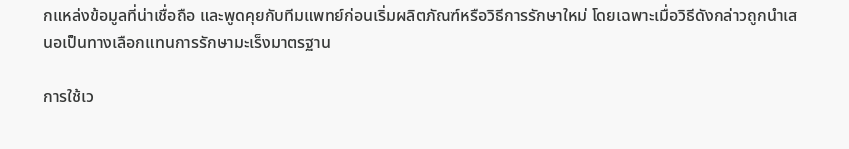กแหล่งข้อมูลที่น่าเชื่อถือ และพูดคุยกับทีมแพทย์ก่อนเริ่มผลิตภัณฑ์หรือวิธีการรักษาใหม่ โดยเฉพาะเมื่อวิธีดังกล่าวถูกนำเสนอเป็นทางเลือกแทนการรักษามะเร็งมาตรฐาน

การใช้เว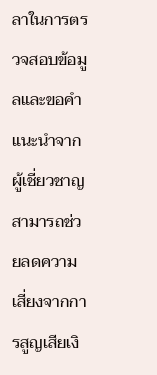ลาในการตรวจสอบข้อมูลและขอคำแนะนำจากผู้เชี่ยวชาญสามารถช่วยลดความเสี่ยงจากการสูญเสียเงิ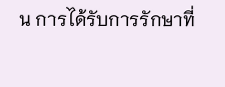น การได้รับการรักษาที่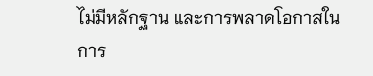ไม่มีหลักฐาน และการพลาดโอกาสในการ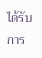ได้รับการ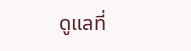ดูแลที่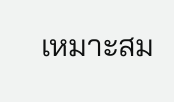เหมาะสม